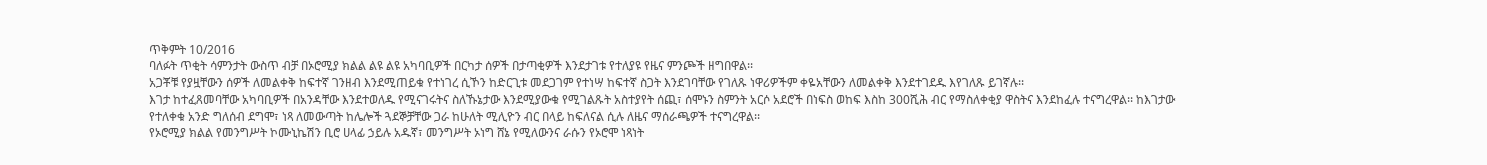ጥቅምት 10/2016
ባለፉት ጥቂት ሳምንታት ውስጥ ብቻ በኦሮሚያ ክልል ልዩ ልዩ አካባቢዎች በርካታ ሰዎች በታጣቂዎች እንደታገቱ የተለያዩ የዜና ምንጮች ዘግበዋል፡፡
አጋቾቹ የያዟቸውን ሰዎች ለመልቀቅ ከፍተኛ ገንዘብ እንደሚጠይቁ የተነገረ ሲኾን ከድርጊቱ መደጋገም የተነሣ ከፍተኛ ስጋት እንደገባቸው የገለጹ ነዋሪዎችም ቀዬአቸውን ለመልቀቅ እንደተገደዱ እየገለጹ ይገኛሉ፡፡
እገታ ከተፈጸመባቸው አካባቢዎች በአንዳቸው እንደተወለዱ የሚናገሩትና ስለኹኔታው እንደሚያውቁ የሚገልጹት አስተያየት ሰጪ፣ ሰሞኑን ስምንት አርሶ አደሮች በነፍስ ወከፍ እስከ 300ሺሕ ብር የማስለቀቂያ ዋስትና እንደከፈሉ ተናግረዋል፡፡ ከእገታው የተለቀቁ አንድ ግለሰብ ደግሞ፣ ነጻ ለመውጣት ከሌሎች ጓደኞቻቸው ጋራ ከሁለት ሚሊዮን ብር በላይ ከፍለናል ሲሉ ለዜና ማሰራጫዎች ተናግረዋል፡፡
የኦሮሚያ ክልል የመንግሥት ኮሙኒኬሽን ቢሮ ሀላፊ ኃይሉ አዱኛ፣ መንግሥት ኦነግ ሸኔ የሚለውንና ራሱን የኦሮሞ ነጻነት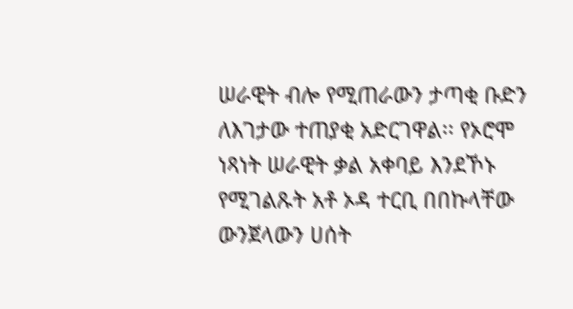ሠራዊት ብሎ የሚጠራውን ታጣቂ ቡድን ለእገታው ተጠያቂ አድርገዋል፡፡ የኦሮሞ ነጻነት ሠራዊት ቃል አቀባይ እንደኾኑ የሚገልጹት አቶ ኦዳ ተርቢ በበኩላቸው ውንጀላውን ሀሰት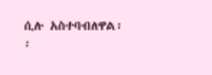ሲሉ አስተባብለዋል፡፡